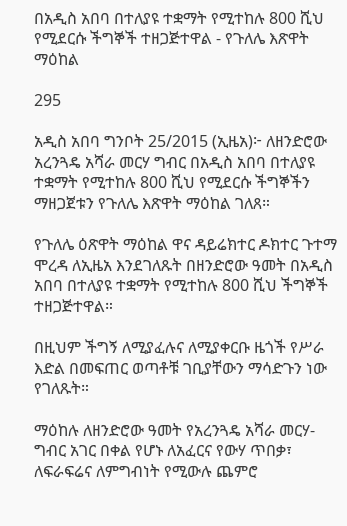በአዲስ አበባ በተለያዩ ተቋማት የሚተከሉ 800 ሺህ የሚደርሱ ችግኞች ተዘጋጅተዋል - የጉለሌ እጽዋት ማዕከል

295

አዲስ አበባ ግንቦት 25/2015 (ኢዜአ)፦ ለዘንድሮው አረንጓዴ አሻራ መርሃ ግብር በአዲስ አበባ በተለያዩ ተቋማት የሚተከሉ 800 ሺህ የሚደርሱ ችግኞችን ማዘጋጀቱን የጉለሌ እጽዋት ማዕከል ገለጸ።

የጉለሌ ዕጽዋት ማዕከል ዋና ዳይሬክተር ዶክተር ጉተማ ሞረዳ ለኢዜአ እንደገለጹት በዘንድሮው ዓመት በአዲስ አበባ በተለያዩ ተቋማት የሚተከሉ 800 ሺህ ችግኞች ተዘጋጅተዋል።

በዚህም ችግኝ ለሚያፈሉና ለሚያቀርቡ ዜጎች የሥራ እድል በመፍጠር ወጣቶቹ ገቢያቸውን ማሳድጉን ነው የገለጹት።

ማዕከሉ ለዘንድሮው ዓመት የአረንጓዴ አሻራ መርሃ-ግብር አገር በቀል የሆኑ ለአፈርና የውሃ ጥበቃ፣ ለፍራፍሬና ለምግብነት የሚውሉ ጨምሮ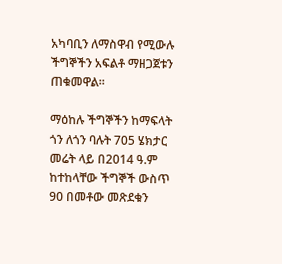አካባቢን ለማስዋብ የሚውሉ ችግኞችን አፍልቶ ማዘጋጀቱን ጠቁመዋል።

ማዕከሉ ችግኞችን ከማፍላት ጎን ለጎን ባሉት 705 ሄክታር መሬት ላይ በ2014 ዓ.ም ከተከላቸው ችግኞች ውስጥ 90 በመቶው መጽደቁን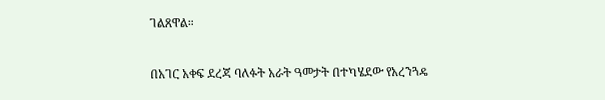ገልጸዋል።

በአገር አቀፍ ደረጃ ባለፉት አራት ዓመታት በተካሄደው የአረንጓዴ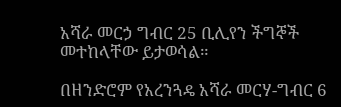አሻራ መርኃ ግብር 25 ቢሊየን ችግኞች መተከላቸው ይታወሳል።

በዘንድሮም የአረንጓዴ አሻራ መርሃ-ግብር 6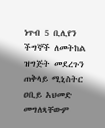ነጥብ 5 ቢሊየን ችግኞች ለመትከል ዝግጅት መደረጉን ጠቅላይ ሚኒስትር ዐቢይ አህመድ መግለጻቸውም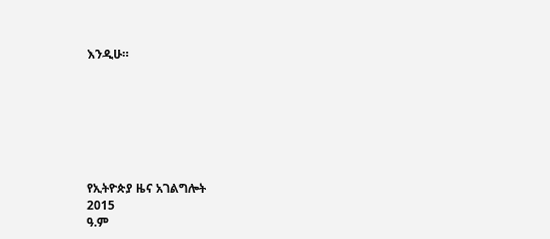እንዲሁ።







የኢትዮጵያ ዜና አገልግሎት
2015
ዓ.ም